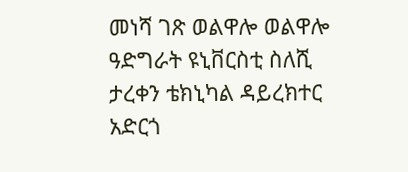መነሻ ገጽ ወልዋሎ ወልዋሎ ዓድግራት ዩኒቨርስቲ ስለሺ ታረቀን ቴክኒካል ዳይረክተር አድርጎ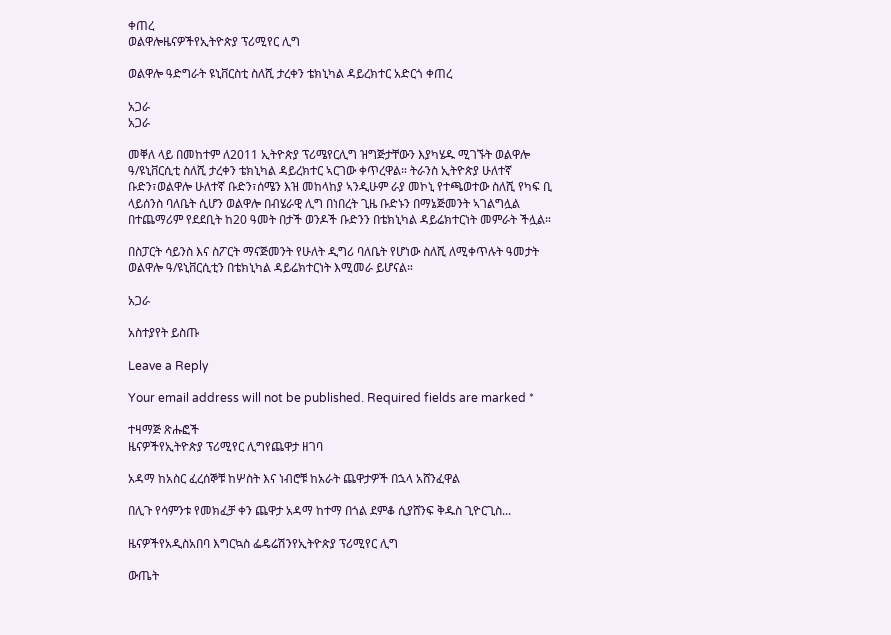ቀጠረ
ወልዋሎዜናዎችየኢትዮጵያ ፕሪሚየር ሊግ

ወልዋሎ ዓድግራት ዩኒቨርስቲ ስለሺ ታረቀን ቴክኒካል ዳይረክተር አድርጎ ቀጠረ

አጋራ
አጋራ

መቐለ ላይ በመከተም ለ2011 ኢትዮጵያ ፕሪሜየርሊግ ዝግጅታቸውን እያካሄዱ ሚገኙት ወልዋሎ ዓ/ዩኒቨርሲቲ ስለሺ ታረቀን ቴክኒካል ዳይረክተር ኣርገው ቀጥረዋል። ትራንስ ኢትዮጵያ ሁለተኛ ቡድን፣ወልዋሎ ሁለተኛ ቡድን፣ሰሜን እዝ መከላከያ ኣንዲሁም ራያ መኮኒ የተጫወተው ስለሺ የካፍ ቢ ላይሰንስ ባለቤት ሲሆን ወልዋሎ በብሄራዊ ሊግ በነበረት ጊዜ ቡድኑን በማኔጅመንት ኣገልግሏል በተጨማሪም የደደቢት ከ20 ዓመት በታች ወንዶች ቡድንን በቴክኒካል ዳይሬክተርነት መምራት ችሏል።

በስፓርት ሳይንስ እና ስፖርት ማናጅመንት የሁለት ዲግሪ ባለቤት የሆነው ስለሺ ለሚቀጥሉት ዓመታት ወልዋሎ ዓ/ዩኒቨርሲቲን በቴክኒካል ዳይሬክተርነት እሚመራ ይሆናል።

አጋራ

አስተያየት ይስጡ

Leave a Reply

Your email address will not be published. Required fields are marked *

ተዛማጅ ጽሑፎች
ዜናዎችየኢትዮጵያ ፕሪሚየር ሊግየጨዋታ ዘገባ

አዳማ ከአስር ፈረሰኞቹ ከሦስት እና ነብሮቹ ከአራት ጨዋታዎች በኋላ አሸንፈዋል

በሊጉ የሳምንቱ የመክፈቻ ቀን ጨዋታ አዳማ ከተማ በጎል ደምቆ ሲያሸንፍ ቅዱስ ጊዮርጊስ...

ዜናዎችየአዲስአበባ እግርኳስ ፌዴሬሽንየኢትዮጵያ ፕሪሚየር ሊግ

ውጤት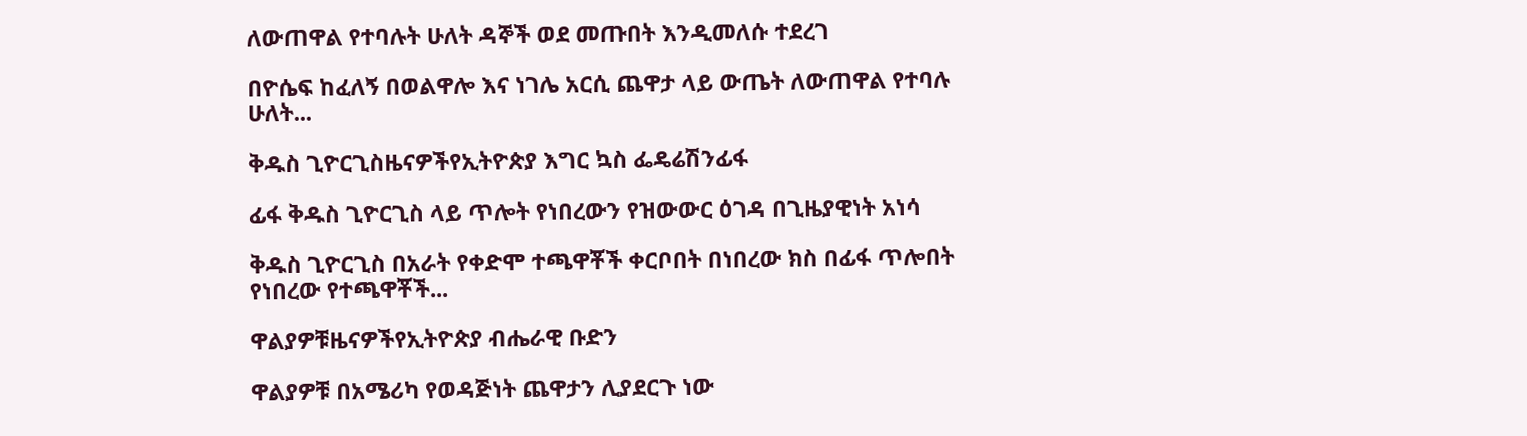ለውጠዋል የተባሉት ሁለት ዳኞች ወደ መጡበት እንዲመለሱ ተደረገ

በዮሴፍ ከፈለኝ በወልዋሎ እና ነገሌ አርሲ ጨዋታ ላይ ውጤት ለውጠዋል የተባሉ ሁለት...

ቅዱስ ጊዮርጊስዜናዎችየኢትዮጵያ እግር ኳስ ፌዴሬሽንፊፋ

ፊፋ ቅዱስ ጊዮርጊስ ላይ ጥሎት የነበረውን የዝውውር ዕገዳ በጊዜያዊነት አነሳ

ቅዱስ ጊዮርጊስ በአራት የቀድሞ ተጫዋቾች ቀርቦበት በነበረው ክስ በፊፋ ጥሎበት የነበረው የተጫዋቾች...

ዋልያዎቹዜናዎችየኢትዮጵያ ብሔራዊ ቡድን

ዋልያዎቹ በአሜሪካ የወዳጅነት ጨዋታን ሊያደርጉ ነው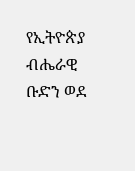የኢትዮጵያ ብሔራዊ ቡድን ወደ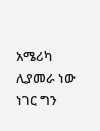አሜሪካ ሊያመራ ነው ነገር ግን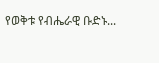የወቅቱ የብሔራዊ ቡድኑ...